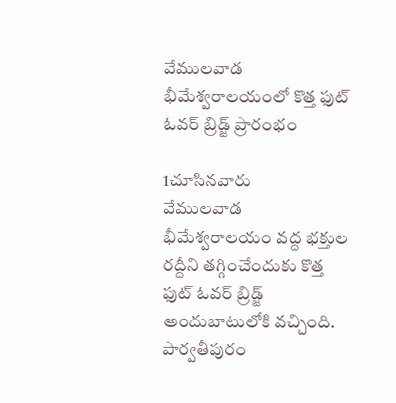వేములవాడ భీమేశ్వరాలయంలో కొత్త ఫుట్‌ ఓవర్‌ బ్రిడ్జ్ ప్రారంభం

1చూసినవారు
వేములవాడ భీమేశ్వరాలయం వద్ద భక్తుల రద్దీని తగ్గించేందుకు కొత్త ఫుట్‌ ఓవర్‌ బ్రిడ్జ్ అందుబాటులోకి వచ్చింది. పార్వతీపురం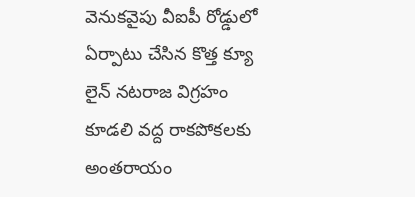వెనుకవైపు వీఐపీ రోడ్డులో ఏర్పాటు చేసిన కొత్త క్యూ లైన్ నటరాజ విగ్రహం కూడలి వద్ద రాకపోకలకు అంతరాయం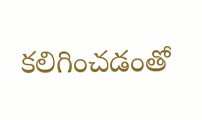కలిగించడంతో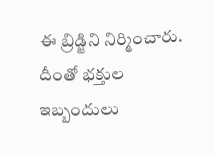ఈ బ్రిడ్జిని నిర్మించారు. దీంతో భక్తుల ఇబ్బందులు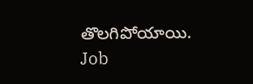తొలగిపోయాయి.
Job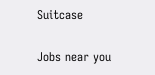Suitcase

Jobs near you